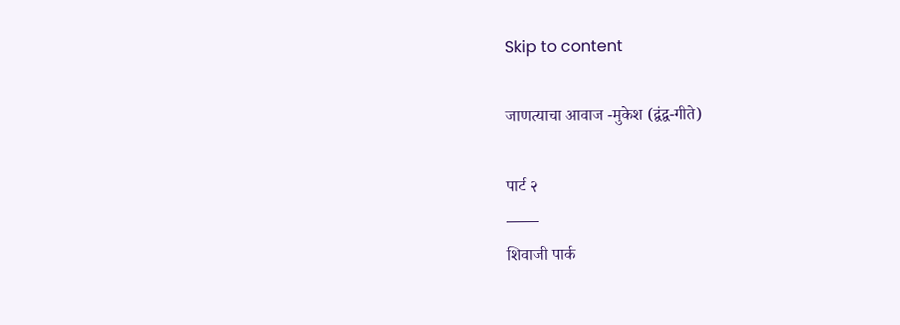Skip to content

जाणत्याचा आवाज -मुकेश (द्वंद्व-गीते)

पार्ट २
——
शिवाजी पार्क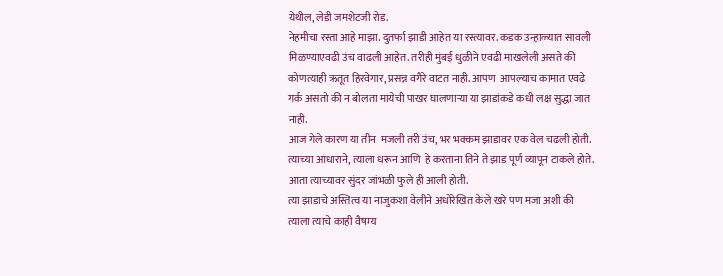येथील, लेडी जमशेटजी रोड.
नेहमीचा रस्ता आहे माझा. दुतर्फा झाडी आहेत या रस्त्यावर. कडक उन्हाळ्यात सावली मिळण्याएवढी उंच वाढली आहेत. तरीही मुंबई धुळीने एवढी माखलेली असते की कोणत्याही ऋतूत हिरवेगार, प्रसन्न वगैरे वाटत नाही. आपण  आपल्याच कामात एवढे गर्क असतो की न बोलता मायेची पाखर घालणाऱ्या या झाडांकडे कधी लक्ष सुद्धा जात नाही.
आज गेले कारण या तीन  मजली तरी उंच, भर भक्कम झाडावर एक वेल चढली होती. त्याच्या आधाराने, त्याला धरून आणि  हे करताना तिने ते झाड पूर्ण व्यापून टाकले होते. आता त्याच्यावर सुंदर जांभळी फुले ही आली होती.
त्या झाडाचे अस्तित्व या नाजुकशा वेलीने अधोरेखित केले खरे पण मजा अशी की त्याला त्याचे काही वैषम्य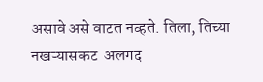असावे असे वाटत नव्हते. तिला, तिच्या नखऱ्यासकट  अलगद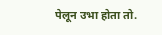पेलून उभा होता तो.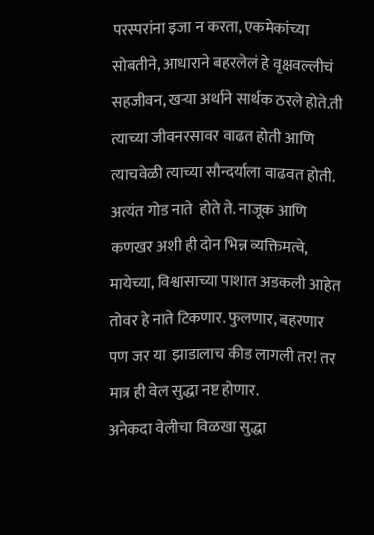परस्परांना इजा न करता, एकमेकांच्या सोबतीने, आधाराने बहरलेलं हे वृक्षवल्लीचं सहजीवन, खर्‍या अर्थाने सार्थक ठरले होते.ती त्याच्या जीवनरसावर वाढत होती आणि त्याचवेळी त्याच्या सौन्दर्याला वाढवत होती. अत्यंत गोड नाते  होते ते. नाजूक आणि कणखर अशी ही दोन भिन्न व्यक्तिमत्वे, मायेच्या, विश्वासाच्या पाशात अडकली आहेत तोवर हे नाते टिकणार. फुलणार, बहरणार पण जर या  झाडालाच कीड लागली तर! तर मात्र ही वेल सुद्धा नष्ट होणार.
अनेकदा वेलीचा विळखा सुद्धा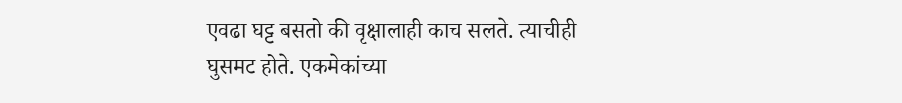एवढा घट्ट बसतो की वृक्षालाही काच सलते. त्याचीही घुसमट होते. एकमेकांच्या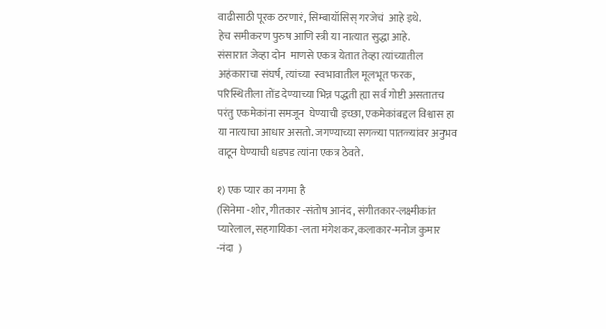वाढीसाठी पूरक ठरणारं, सिम्बायॉसिस् गरजेचं  आहे इथे.
हेच समीकरण पुरुष आणि स्त्री या नात्यात सुद्धा आहे.
संसारात जेव्हा दोन  माणसे एकत्र येतात तेव्हा त्यांच्यातील अहंकाराचा संघर्ष, त्यांच्या  स्वभावातील मूलभूत फरक, परिस्थितीला तोंड देण्याच्या भिन्न पद्धती ह्या सर्व गोष्टी असतातच परंतु एकमेकांना समजून  घेण्याची इच्छा, एकमेकांबद्दल विश्वास हा या नात्याचा आधार असतो. जगण्याच्या सगळ्या पातळ्यांवर अनुभव वाटून घेण्याची धडपड त्यांना एकत्र ठेवते.

१) एक प्यार का नगमा है
(सिनेमा -शोर, गीतकार -संतोष आनंद, संगीतकार-लक्ष्मीकांत प्यारेलाल, सहगायिका -लता मंगेशकर,कलाकार-मनोज कुमार -नंदा  )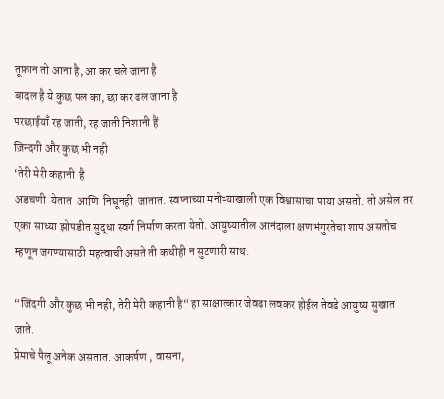तूफ़ान तो आना है, आ कर चले जाना है
बादल है ये कुछ पल का, छा कर ढल जाना है
परछाईयाँ रह जाती, रह जाती निशानी हैं
ज़िन्दगी और कुछ भी नही
‘तेरी मेरी कहानी  है
अडचणी  येतात  आणि  निघूनही  जातात. स्वप्नाच्या मनोऱ्याखाली एक विश्वासाचा पाया असतो. तो असेल तर एका साध्या झोपडीत सुद्धा स्वर्ग निर्माण करता येतो. आयुष्यातील आनंदाला क्षणभंगुरतेचा शाप असतोच म्हणून जगण्यासाठी महत्वाची असते ती कधीही न सुटणारी साथ.

“जिंदगी और कुछ भी नही, तेरी मेरी कहानी है“ हा साक्षात्कार जेवढा लवकर होईल तेवढे आयुष्य सुखात जाते.
प्रेमाचे पैलू अनेक असतात. आकर्षण , वासना,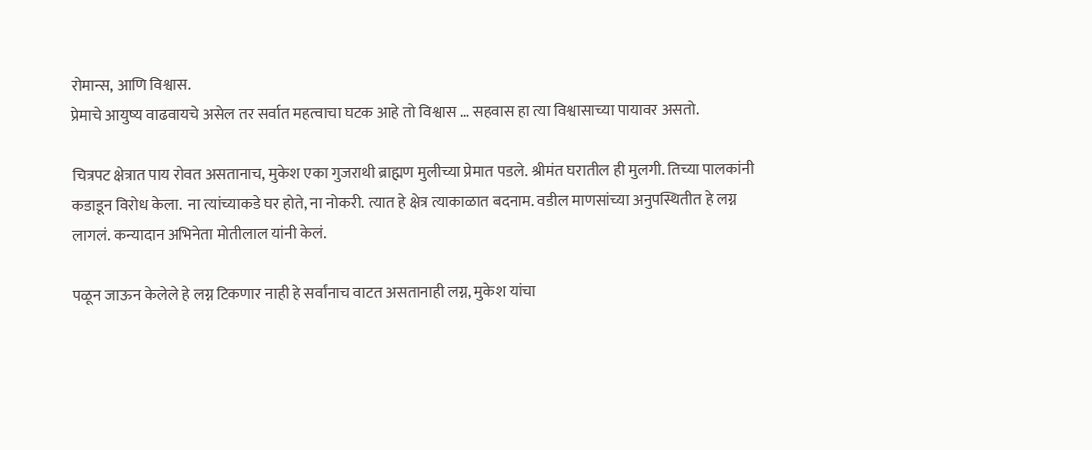रोमान्स, आणि विश्वास.
प्रेमाचे आयुष्य वाढवायचे असेल तर सर्वात महत्वाचा घटक आहे तो विश्वास … सहवास हा त्या विश्वासाच्या पायावर असतो.

चित्रपट क्षेत्रात पाय रोवत असतानाच, मुकेश एका गुजराथी ब्राह्मण मुलीच्या प्रेमात पडले. श्रीमंत घरातील ही मुलगी. तिच्या पालकांनी कडाडून विरोध केला.  ना त्यांच्याकडे घर होते, ना नोकरी. त्यात हे क्षेत्र त्याकाळात बदनाम. वडील माणसांच्या अनुपस्थितीत हे लग्न लागलं. कन्यादान अभिनेता मोतीलाल यांनी केलं.

पळून जाऊन केलेले हे लग्न टिकणार नाही हे सर्वांनाच वाटत असतानाही लग्न, मुकेश यांचा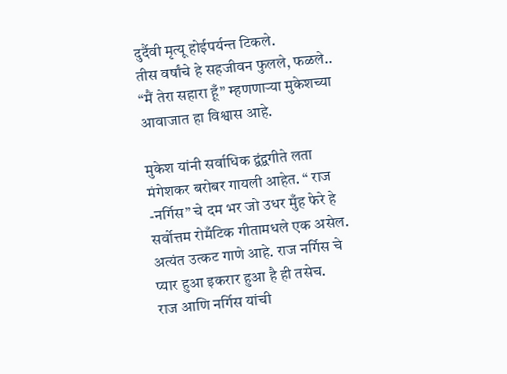दुर्दैवी मृत्यू होईपर्यन्त टिकले.
तीस वर्षांचे हे सहजीवन फुलले, फळले..
“मैं तेरा सहारा हूँ” म्हणणाऱ्या मुकेशच्या आवाजात हा विश्वास आहे.

मुकेश यांनी सर्वाधिक द्वंद्वगीते लता मंगेशकर बरोबर गायली आहेत. “ राज -नर्गिस” चे दम भर जो उधर मुँह फेरे हे सर्वोत्तम रोमँटिक गीतामधले एक असेल. अत्यंत उत्कट गाणे आहे. राज नर्गिस चे प्यार हुआ इकरार हुआ है ही तसेच.
राज आणि नर्गिस यांची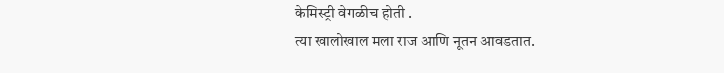केमिस्ट्री वेगळीच होती .
त्या खालोखाल मला राज आणि नूतन आवडतात.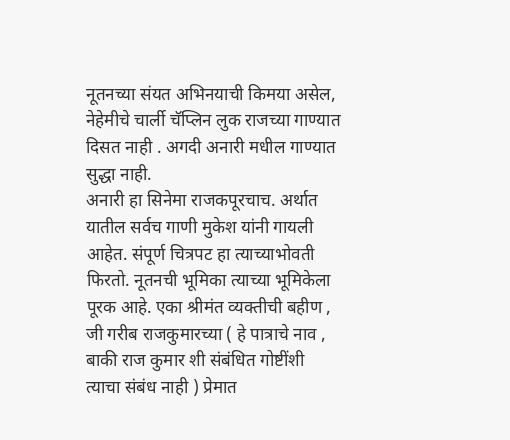नूतनच्या संयत अभिनयाची किमया असेल, नेहेमीचे चार्ली चॅप्लिन लुक राजच्या गाण्यात दिसत नाही . अगदी अनारी मधील गाण्यात सुद्धा नाही.
अनारी हा सिनेमा राजकपूरचाच. अर्थात यातील सर्वच गाणी मुकेश यांनी गायली आहेत. संपूर्ण चित्रपट हा त्याच्याभोवती फिरतो. नूतनची भूमिका त्याच्या भूमिकेला पूरक आहे. एका श्रीमंत व्यक्तीची बहीण , जी गरीब राजकुमारच्या ( हे पात्राचे नाव , बाकी राज कुमार शी संबंधित गोष्टींशी त्याचा संबंध नाही ) प्रेमात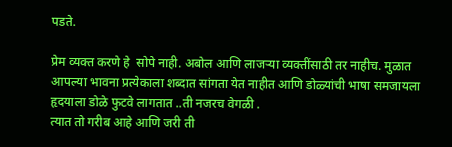पडते.

प्रेम व्यक्त करणे हे  सोपे नाही. अबोल आणि लाजऱ्या व्यक्तींसाठी तर नाहीच. मुळात आपल्या भावना प्रत्येकाला शब्दात सांगता येत नाहीत आणि डोळ्यांची भाषा समजायला हृदयाला डोळे फुटवे लागतात ..ती नजरच वेगळी .
त्यात तो गरीब आहे आणि जरी ती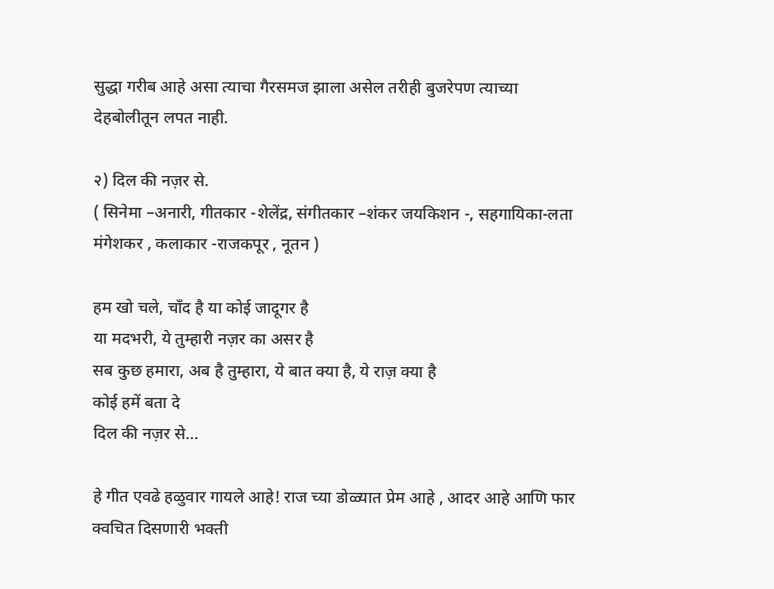सुद्धा गरीब आहे असा त्याचा गैरसमज झाला असेल तरीही बुजरेपण त्याच्या देहबोलीतून लपत नाही.

२) दिल की नज़र से.
( सिनेमा –अनारी, गीतकार -शेलेंद्र, संगीतकार –शंकर जयकिशन -, सहगायिका-लता मंगेशकर , कलाकार -राजकपूर , नूतन )

हम खो चले, चाँद है या कोई जादूगर है
या मदभरी, ये तुम्हारी नज़र का असर है
सब कुछ हमारा, अब है तुम्हारा, ये बात क्या है, ये राज़ क्या है
कोई हमें बता दे
दिल की नज़र से…

हे गीत एवढे हळुवार गायले आहे! राज च्या डोळ्यात प्रेम आहे , आदर आहे आणि फार क्वचित दिसणारी भक्ती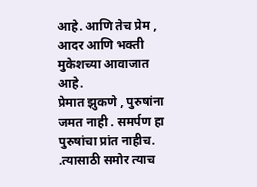आहे. आणि तेच प्रेम , आदर आणि भक्ती मुकेशच्या आवाजात आहे.
प्रेमात झुकणे , पुरुषांना जमत नाही . समर्पण हा पुरुषांचा प्रांत नाहीच. .त्यासाठी समोर त्याच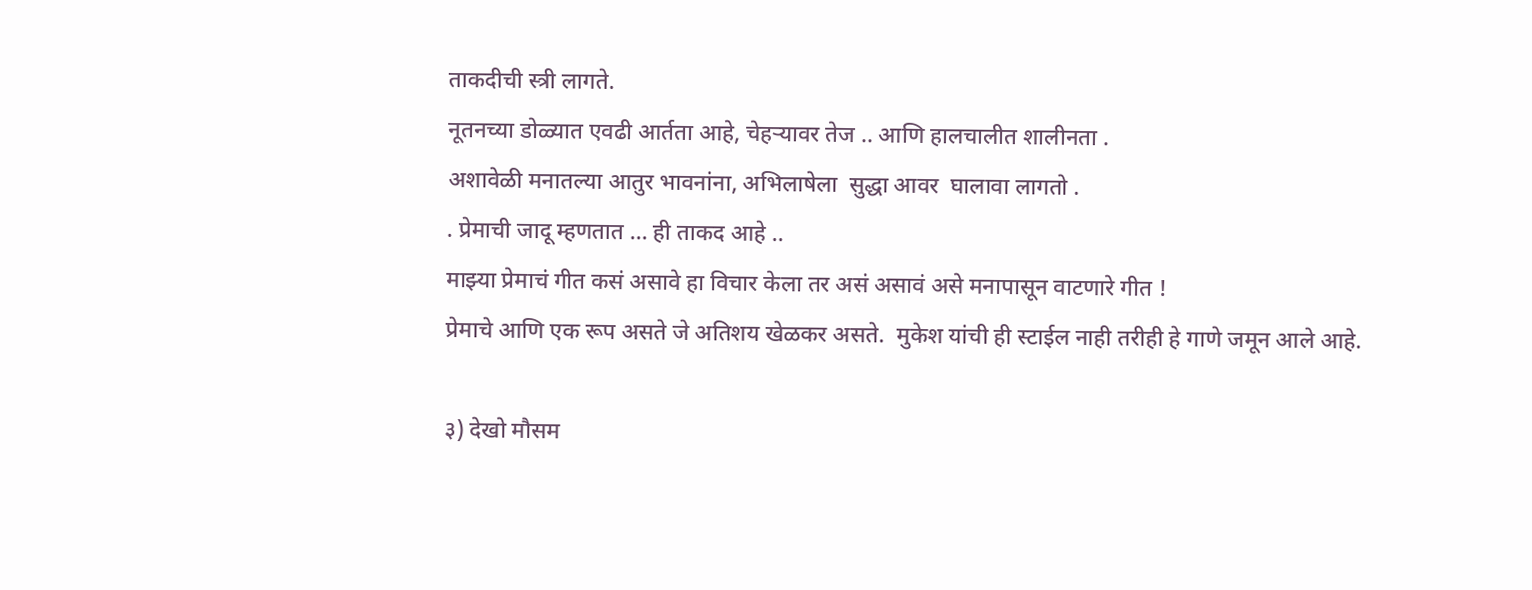ताकदीची स्त्री लागते.
नूतनच्या डोळ्यात एवढी आर्तता आहे, चेहऱ्यावर तेज .. आणि हालचालीत शालीनता .
अशावेळी मनातल्या आतुर भावनांना, अभिलाषेला  सुद्धा आवर  घालावा लागतो .
. प्रेमाची जादू म्हणतात … ही ताकद आहे ..
माझ्या प्रेमाचं गीत कसं असावे हा विचार केला तर असं असावं असे मनापासून वाटणारे गीत !
प्रेमाचे आणि एक रूप असते जे अतिशय खेळकर असते.  मुकेश यांची ही स्टाईल नाही तरीही हे गाणे जमून आले आहे.

३) देखो मौसम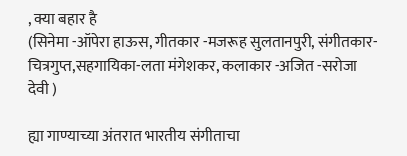, क्या बहार है
(सिनेमा -ऑपेरा हाऊस, गीतकार -मजरूह सुलतानपुरी, संगीतकार-चित्रगुप्त,सहगायिका-लता मंगेशकर, कलाकार -अजित -सरोजा  देवी )

ह्या गाण्याच्या अंतरात भारतीय संगीताचा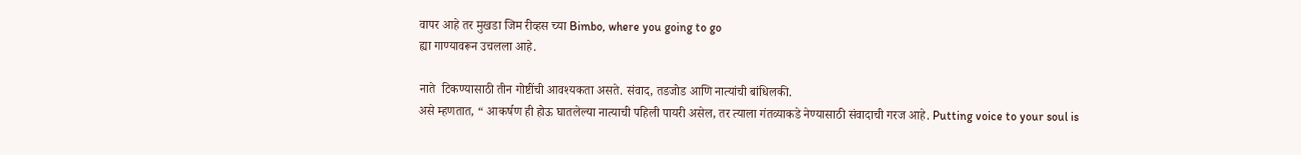वापर आहे तर मुखडा जिम रीव्हस च्या Bimbo, where you going to go
ह्या गाण्यावरून उचलला आहे.

नाते  टिकण्यासाठी तीन गोष्टींची आवश्यकता असते. संवाद, तडजोड आणि नात्यांची बांधिलकी.
असे म्हणतात, “ आकर्षण ही होऊ घातलेल्या नात्याची पहिली पायरी असेल, तर त्याला गंतव्याकडे नेण्यासाठी संवादाची गरज आहे. Putting voice to your soul is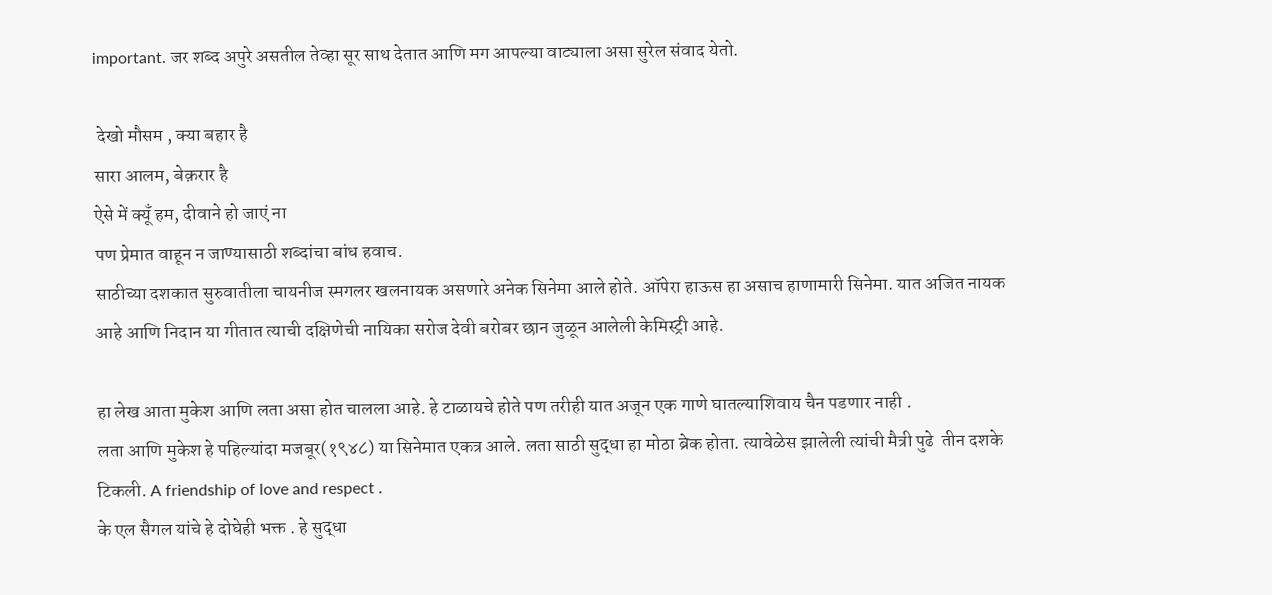important. जर शब्द अपुरे असतील तेव्हा सूर साथ देतात आणि मग आपल्या वाट्याला असा सुरेल संवाद येतो.

 देखो मौसम , क्या बहार है
सारा आलम, बेक़रार है
ऐसे में क्यूँ हम, दीवाने हो जाएं ना
पण प्रेमात वाहून न जाण्यासाठी शब्दांचा बांध हवाच.
साठीच्या दशकात सुरुवातीला चायनीज स्मगलर खलनायक असणारे अनेक सिनेमा आले होते. ऑपेरा हाऊस हा असाच हाणामारी सिनेमा. यात अजित नायक आहे आणि निदान या गीतात त्याची दक्षिणेची नायिका सरोज देवी बरोबर छान जुळून आलेली केमिस्ट्री आहे.

हा लेख आता मुकेश आणि लता असा होत चालला आहे. हे टाळायचे होते पण तरीही यात अजून एक गाणे घातल्याशिवाय चैन पडणार नाही .
लता आणि मुकेश हे पहिल्यांदा मजबूर(१९४८) या सिनेमात एकत्र आले. लता साठी सुद्धा हा मोठा ब्रेक होता. त्यावेळेस झालेली त्यांची मैत्री पुढे  तीन दशके टिकली. A friendship of love and respect .
के एल सैगल यांचे हे दोघेही भक्त . हे सुद्धा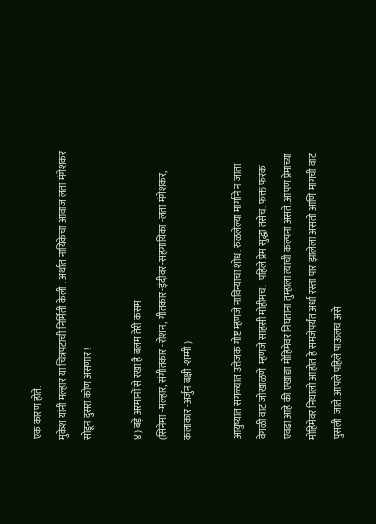एक कारण होते.
मुकेश यांनी मल्हार या चित्रपटाची निर्मिती केली . अर्थात नायिकेचा आवाज लता मंगेशकर सोडून दुसरा कोण असणार !

४) बड़े अरमानों से रखा है बलम तेरी कसम
(सिनेमा -मल्हार, संगीतकार -रोशन, गीतकार-इंदीवर-सहगायिका -लता मंगेशकर, कलाकार -अर्जुन बक्षी -शम्मी )

आयुष्यात सगळ्यात उत्तेजक गोष्ट म्हणजे नाविन्याचा शोध. रुळलेल्या मार्गाने न जाता वेगळी वाट जोखाळणे  म्हणजे साहसी मोहीमच.  पहिले प्रेम सुद्धा तसेच. फक्त फरक एवढा आहे की एखाद्या मोहिमेवर निघताना तुम्हाला त्याची कल्पना असते. आपण प्रेमाच्या मोहिमेवर निघालो आहोत हे समजेपर्यंत अर्धा रस्ता पार झालेला असतो आणि मागची वाट पुसली  जाते. आपले पहिले पाऊलच असे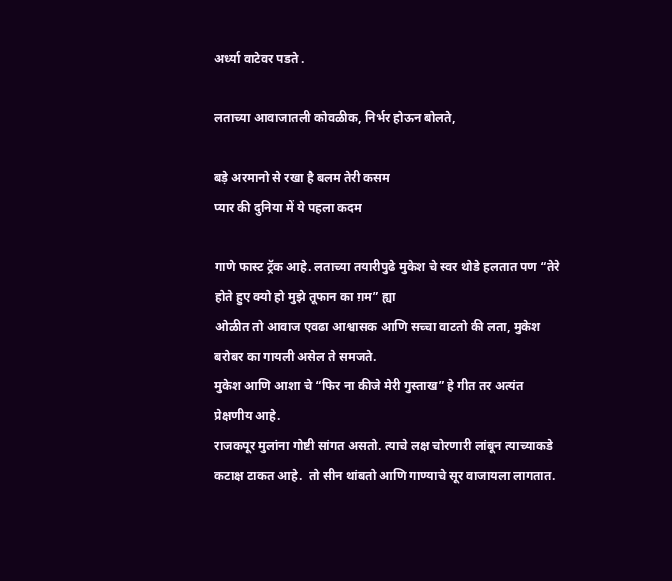अर्ध्या वाटेवर पडते .

लताच्या आवाजातली कोवळीक, निर्भर होऊन बोलते,

बड़े अरमानो से रखा है बलम तेरी कसम
प्यार की दुनिया में ये पहला कदम

गाणे फास्ट ट्रॅक आहे. लताच्या तयारीपुढे मुकेश चे स्वर थोडे हलतात पण “तेरे होते हुए क्यो हो मुझे तूफान का ग़म” ह्या
ओळीत तो आवाज एवढा आश्वासक आणि सच्चा वाटतो की लता, मुकेश बरोबर का गायली असेल ते समजते.
मुकेश आणि आशा चे “फिर ना कीजे मेरी गुस्ताख” हे गीत तर अत्यंत प्रेक्षणीय आहे.
राजकपूर मुलांना गोष्टी सांगत असतो. त्याचे लक्ष चोरणारी लांबून त्याच्याकडे कटाक्ष टाकत आहे.  तो सीन थांबतो आणि गाण्याचे सूर वाजायला लागतात.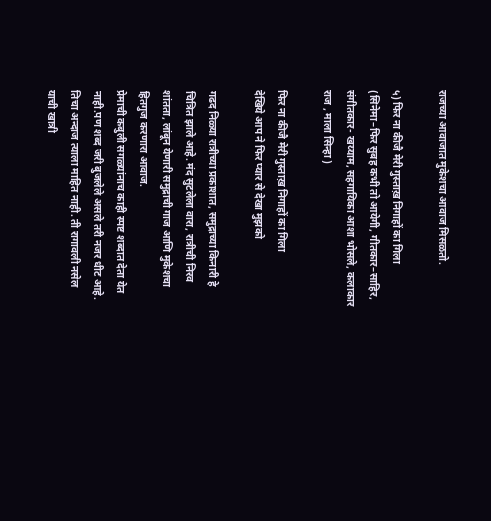राजच्या आवाजात मुकेशचा आवाज मिसळतो.

५) फिर ना कीजै मेरी गुस्ताख़ निगाहों का गिला
(सिनेमा–फिर सुबह कभी तो आयेगी, गीतकार–साहिर, संगीतकार- खय्याम, सहगायिका आशा भोसले, कलाकार राज , माला सिन्हा )

फिर ना कीजै मेरी गुस्ताख़ निगाहों का गिला
देखिये आप ने फिर प्यार से देखा मुझको

गढद निळ्या रात्रीच्या प्रकाशात, समुद्राच्या किनारी हे चित्रित झाले आहे. मंद सुटलेला वारा, रात्रीची निरव शांतता, लांबून येणारी समुद्राची गाज आणि मुकेशचा हितगुज करणारा आवाज.
प्रेमाची कबुली सगळ्यांनाच काही स्पष्ट शब्दात देता येत नाही.पण शब्द जरी बुजलेले असले तरी नजर धीट आहे. तिचा अन्दाज त्याला माहित नाही. ती रागावली नसेल याची खात्री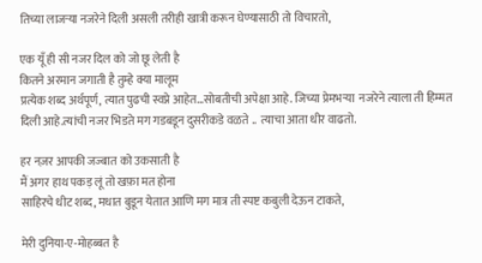तिच्या लाजऱ्या नजरेने दिली असली तरीही खात्री करून घेण्यासाठी तो विचारतो,

एक यूँ ही सी नजर दिल को जो छू लेती है
कितने अरमान जगाती है तुम्हे क्या मालूम
प्रत्येक शब्द अर्थपूर्ण, त्यात पुढची स्वप्ने आहेत…सोबतीची अपेक्षा आहे. जिच्या प्रेमभऱ्या  नजरेने त्याला ती हिम्मत दिली आहे.त्यांची नजर भिडते मग गडबडून दुसरीकडे वळते ..  त्याचा आता धीर वाढतो.

हर नज़र आपकी जज्बात को उकसाती है
मैं अगर हाथ पकड़ लूं तो खफ़ा मत होना
साहिरचे धीट शब्द, मधात बुडून येतात आणि मग मात्र ती स्पष्ट कबुली देऊन टाकते,

मेरी दुनिया-ए-मोहब्बत है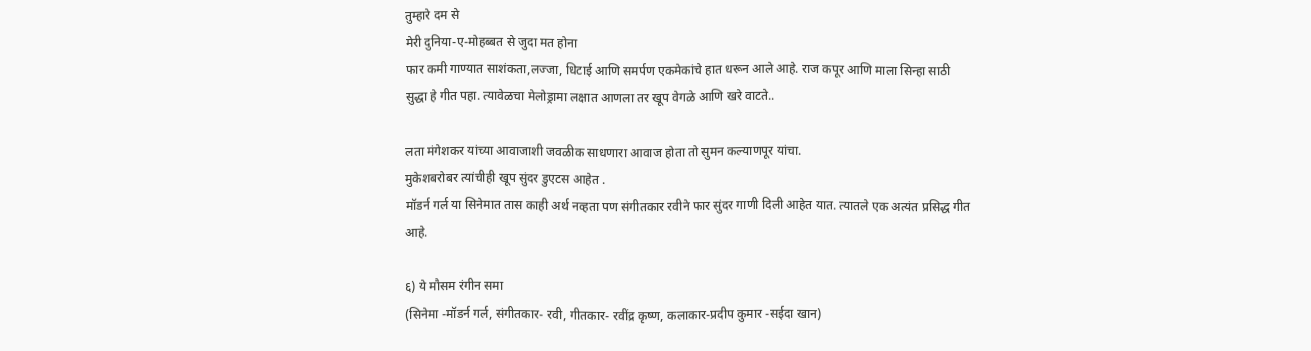तुम्हारे दम से
मेरी दुनिया-ए-मोहब्बत से जुदा मत होना
फार कमी गाण्यात साशंकता,लज्जा, धिटाई आणि समर्पण एकमेकांचे हात धरून आले आहे. राज कपूर आणि माला सिन्हा साठी सुद्धा हे गीत पहा. त्यावेळचा मेलोड्रामा लक्षात आणला तर खूप वेगळे आणि खरे वाटते..

लता मंगेशकर यांच्या आवाजाशी जवळीक साधणारा आवाज होता तो सुमन कल्याणपूर यांचा.
मुकेशबरोबर त्यांचीही खूप सुंदर डुएटस आहेत .
मॉडर्न गर्ल या सिनेमात तास काही अर्थ नव्हता पण संगीतकार रवीने फार सुंदर गाणी दिली आहेत यात. त्यातले एक अत्यंत प्रसिद्ध गीत आहे.

६) ये मौसम रंगीन समा
(सिनेमा -मॉडर्न गर्ल, संगीतकार- रवी, गीतकार- रवींद्र कृष्ण, कलाकार-प्रदीप कुमार -सईदा खान)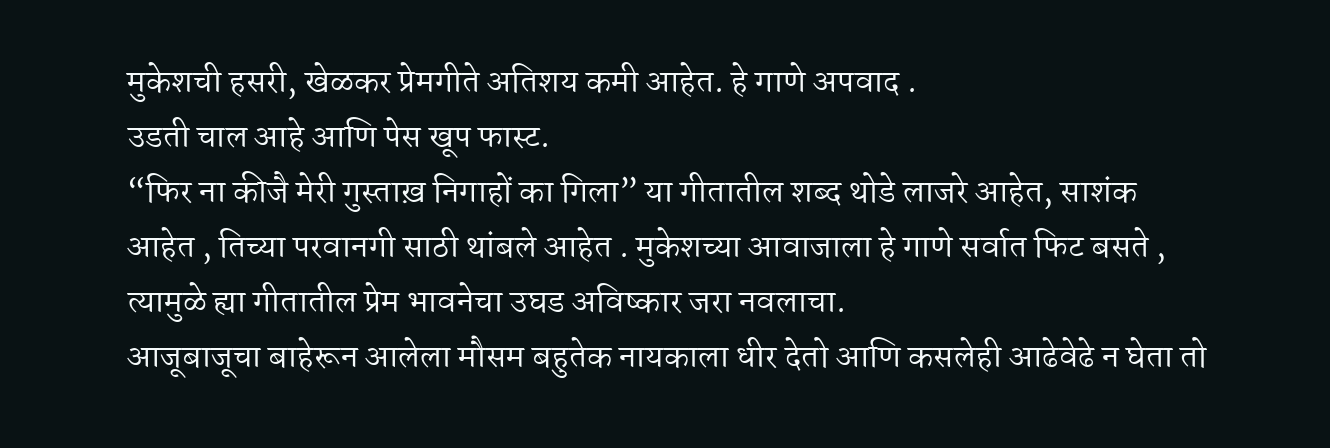मुकेशची हसरी, खेळकर प्रेमगीते अतिशय कमी आहेत. हे गाणे अपवाद .
उडती चाल आहे आणि पेस खूप फास्ट.
“फिर ना कीजै मेरी गुस्ताख़ निगाहों का गिला” या गीतातील शब्द थोडे लाजरे आहेत, साशंक आहेत , तिच्या परवानगी साठी थांबले आहेत . मुकेशच्या आवाजाला हे गाणे सर्वात फिट बसते , त्यामुळे ह्या गीतातील प्रेम भावनेचा उघड अविष्कार जरा नवलाचा.
आजूबाजूचा बाहेरून आलेला मौसम बहुतेक नायकाला धीर देतो आणि कसलेही आढेवेढे न घेता तो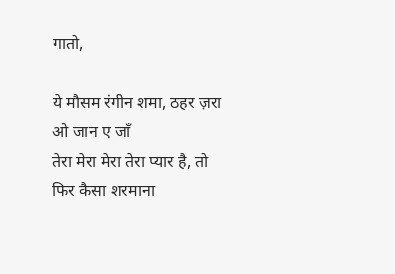गातो,

ये मौसम रंगीन शमा, ठहर ज़रा ओ जान ए जाँ
तेरा मेरा मेरा तेरा प्यार है, तो फिर कैसा शरमाना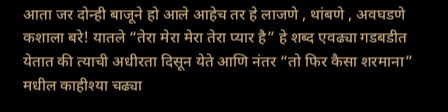आता जर दोन्ही बाजूने हो आले आहेच तर हे लाजणे , थांबणे , अवघडणे कशाला बरे! यातले “तेरा मेरा मेरा तेरा प्यार है” हे शब्द एवढ्या गडबडीत येतात की त्याची अधीरता दिसून येते आणि नंतर “तो फिर कैसा शरमाना” मधील काहीश्या चढ्या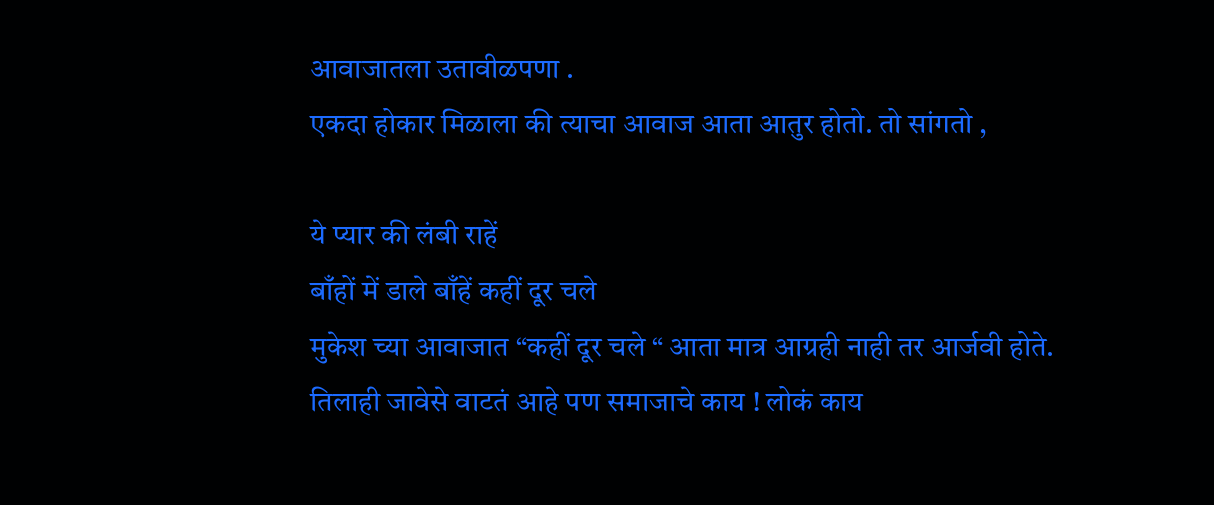आवाजातला उतावीळपणा .
एकदा होकार मिळाला की त्याचा आवाज आता आतुर होतो. तो सांगतो ,

ये प्यार की लंबी राहें
बाँहों में डाले बाँहें कहीं दूर चले
मुकेश च्या आवाजात “कहीं दूर चले “ आता मात्र आग्रही नाही तर आर्जवी होते.
तिलाही जावेसे वाटतं आहे पण समाजाचे काय ! लोकं काय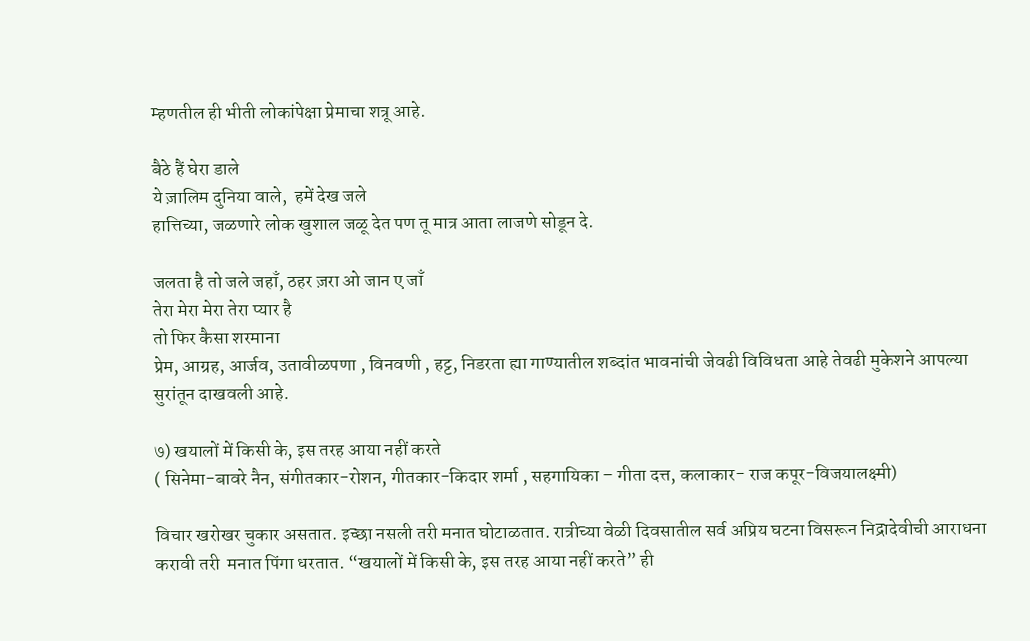म्हणतील ही भीती लोकांपेक्षा प्रेमाचा शत्रू आहे.

बैठे हैं घेरा डाले
ये ज़ालिम दुनिया वाले,  हमें देख जले
हात्तिच्या, जळणारे लोक खुशाल जळू देत पण तू मात्र आता लाजणे सोडून दे.

जलता है तो जले जहाँ, ठहर ज़रा ओ जान ए जाँ
तेरा मेरा मेरा तेरा प्यार है
तो फिर कैसा शरमाना
प्रेम, आग्रह, आर्जव, उतावीळपणा , विनवणी , हट्ट, निडरता ह्या गाण्यातील शब्दांत भावनांची जेवढी विविधता आहे तेवढी मुकेशने आपल्या सुरांतून दाखवली आहे.

७) खयालों में किसी के, इस तरह आया नहीं करते
( सिनेमा-बावरे नैन, संगीतकार-रोशन, गीतकार-किदार शर्मा , सहगायिका – गीता दत्त, कलाकार- राज कपूर-विजयालक्ष्मी)

विचार खरोखर चुकार असतात. इच्छा नसली तरी मनात घोटाळतात. रात्रीच्या वेळी दिवसातील सर्व अप्रिय घटना विसरून निद्रादेवीची आराधना करावी तरी  मनात पिंगा धरतात. “खयालों में किसी के, इस तरह आया नहीं करते” ही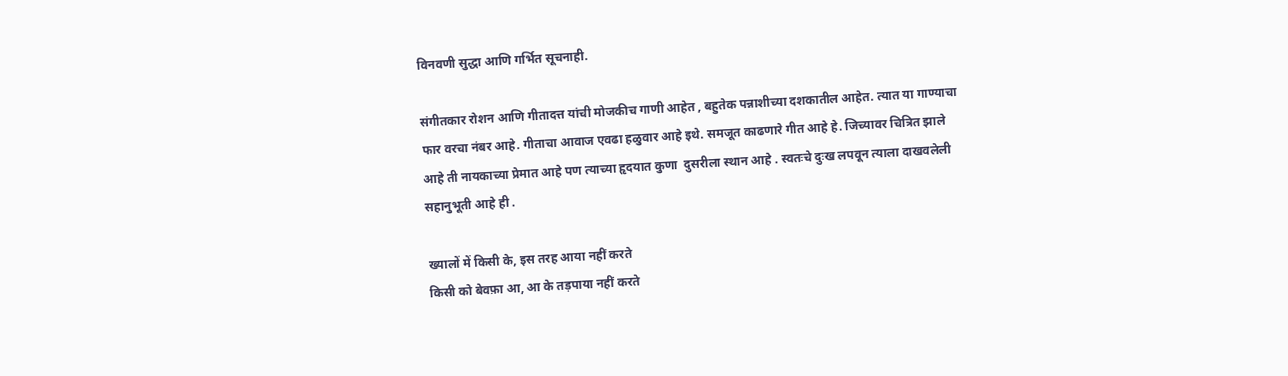विनवणी सुद्धा आणि गर्भित सूचनाही.

संगीतकार रोशन आणि गीतादत्त यांची मोजकीच गाणी आहेत , बहुतेक पन्नाशीच्या दशकातील आहेत. त्यात या गाण्याचा फार वरचा नंबर आहे. गीताचा आवाज एवढा हळुवार आहे इथे. समजूत काढणारे गीत आहे हे. जिच्यावर चित्रित झाले आहे ती नायकाच्या प्रेमात आहे पण त्याच्या हृदयात कुणा  दुसरीला स्थान आहे . स्वतःचे दुःख लपवून त्याला दाखवलेली सहानुभूती आहे ही .

ख्यालों में किसी के, इस तरह आया नहीं करते
किसी को बेवफ़ा आ, आ के तड़पाया नहीं करते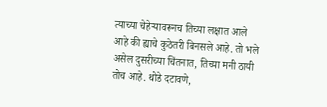त्याच्या चेहेऱ्यावरूनच तिच्या लक्षात आले आहे की ह्याचे कुठेतरी बिनसले आहे. तो भले असेल दुसरीच्या चिंतनात, तिच्या मनी ठायी तोच आहे. थोडे दटावणे,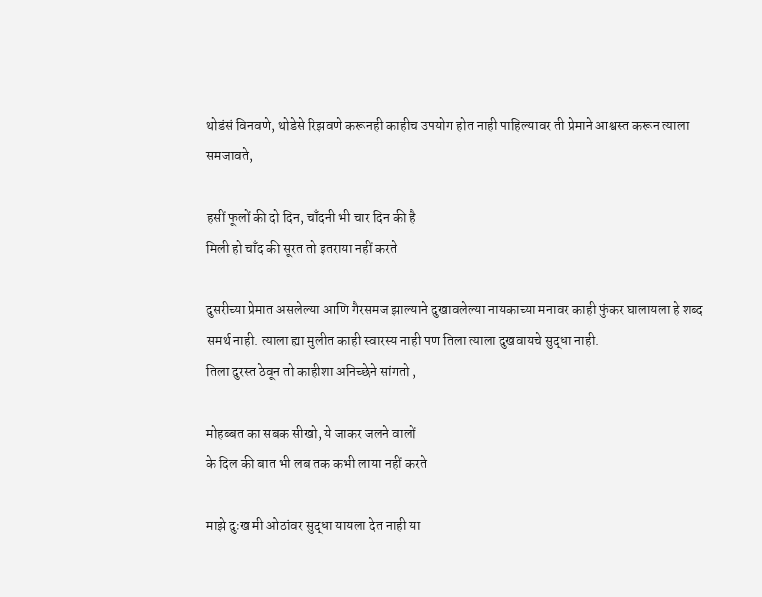थोडंसं विनवणे, थोडेसे रिझवणे करूनही काहीच उपयोग होत नाही पाहिल्यावर ती प्रेमाने आश्वस्त करून त्याला समजावते,

हसीं फूलों की दो दिन, चाँदनी भी चार दिन की है
मिली हो चाँद की सूरत तो इतराया नहीं करते

दुसरीच्या प्रेमात असलेल्या आणि गैरसमज झाल्याने दुखावलेल्या नायकाच्या मनावर काही फुंकर घालायला हे शब्द समर्थ नाही. त्याला ह्या मुलीत काही स्वारस्य नाही पण तिला त्याला दुखवायचे सुद्धा नाही.
तिला दुरस्त ठेवून तो काहीशा अनिच्छेने सांगतो ,

मोहब्बत का सबक सीखो, ये जाकर जलने वालों
के दिल की बात भी लब तक कभी लाया नहीं करते

माझे दुःख मी ओठांवर सुद्धा यायला देत नाही या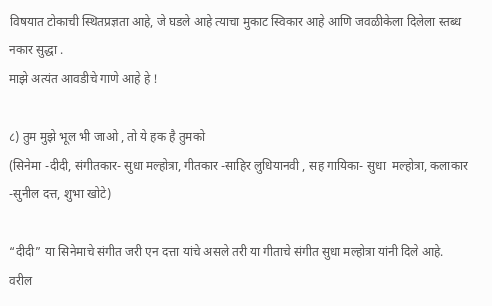विषयात टोकाची स्थितप्रज्ञता आहे, जे घडले आहे त्याचा मुकाट स्विकार आहे आणि जवळीकेला दिलेला स्तब्ध नकार सुद्धा .
माझे अत्यंत आवडीचे गाणे आहे हे !

८) तुम मुझे भूल भी जाओ , तो ये हक है तुमको
(सिनेमा -दीदी, संगीतकार- सुधा मल्होत्रा, गीतकार -साहिर लुधियानवी , सह गायिका- सुधा  मल्होत्रा, कलाकार -सुनील दत्त, शुभा खोटे)

“दीदी” या सिनेमाचे संगीत जरी एन दत्ता यांचे असले तरी या गीताचे संगीत सुधा मल्होत्रा यांनी दिले आहे.
वरील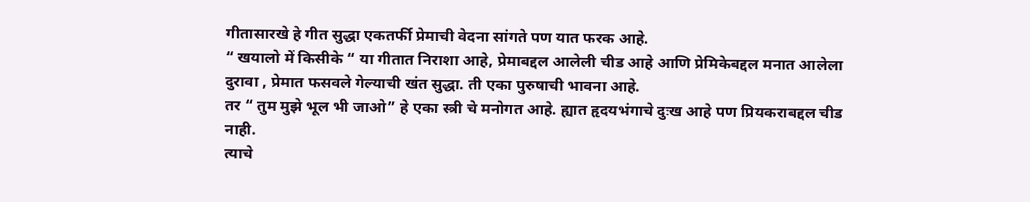गीतासारखे हे गीत सुद्धा एकतर्फी प्रेमाची वेदना सांगते पण यात फरक आहे.
“ खयालो में किसीके “ या गीतात निराशा आहे, प्रेमाबद्दल आलेली चीड आहे आणि प्रेमिकेबद्दल मनात आलेला दुरावा , प्रेमात फसवले गेल्याची खंत सुद्धा. ती एका पुरुषाची भावना आहे.
तर “ तुम मुझे भूल भी जाओ” हे एका स्त्री चे मनोगत आहे. ह्यात हृदयभंगाचे दुःख आहे पण प्रियकराबद्दल चीड नाही.
त्याचे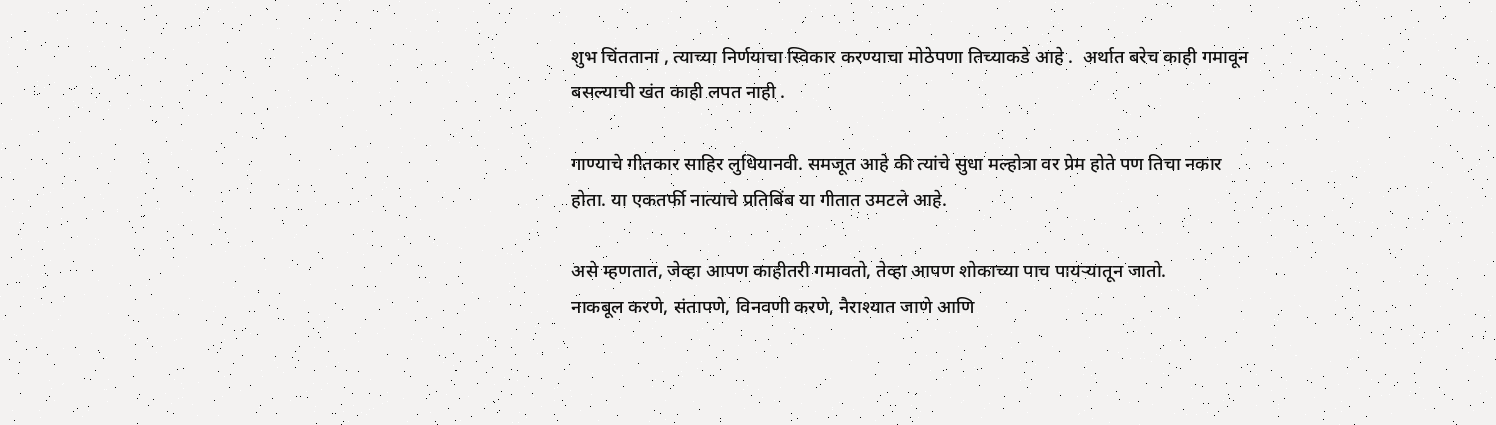शुभ चिंतताना , त्याच्या निर्णयाचा स्विकार करण्याचा मोठेपणा तिच्याकडे आहे .  अर्थात बरेच काही गमावून बसल्याची खंत काही लपत नाही .

गाण्याचे गीतकार साहिर लुधियानवी. समजूत आहे की त्यांचे सुधा मल्होत्रा वर प्रेम होते पण तिचा नकार होता. या एकतर्फी नात्याचे प्रतिबिंब या गीतात उमटले आहे.

असे म्हणतात, जेव्हा आपण काहीतरी गमावतो, तेव्हा आपण शोकाच्या पाच पायऱ्यातून जातो.
नाकबूल करणे, संतापणे, विनवणी करणे, नैराश्यात जाणे आणि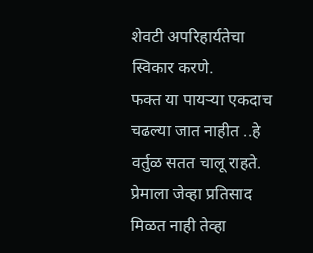शेवटी अपरिहार्यतेचा स्विकार करणे.
फक्त या पायऱ्या एकदाच चढल्या जात नाहीत ..हे वर्तुळ सतत चालू राहते.
प्रेमाला जेव्हा प्रतिसाद मिळत नाही तेव्हा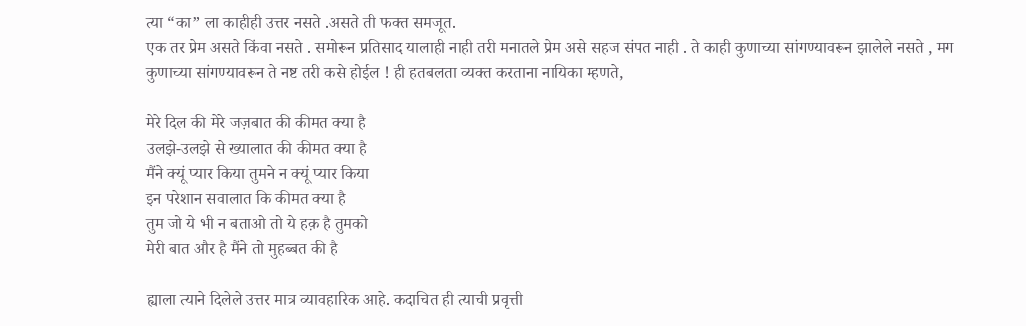त्या “का” ला काहीही उत्तर नसते .असते ती फक्त समजूत.
एक तर प्रेम असते किंवा नसते . समोरून प्रतिसाद यालाही नाही तरी मनातले प्रेम असे सहज संपत नाही . ते काही कुणाच्या सांगण्यावरून झालेले नसते , मग  कुणाच्या सांगण्यावरून ते नष्ट तरी कसे होईल ! ही हतबलता व्यक्त करताना नायिका म्हणते,

मेरे दिल की मेरे जज़बात की कीमत क्या है
उलझे-उलझे से ख्यालात की कीमत क्या है
मैंने क्यूं प्यार किया तुमने न क्यूं प्यार किया
इन परेशान सवालात कि कीमत क्या है
तुम जो ये भी न बताओ तो ये हक़ है तुमको
मेरी बात और है मैंने तो मुहब्बत की है

ह्याला त्याने दिलेले उत्तर मात्र व्यावहारिक आहे. कदाचित ही त्याची प्रवृत्ती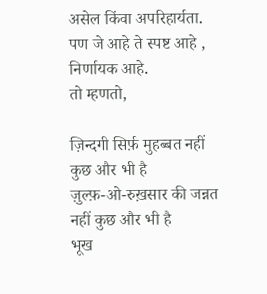असेल किंवा अपरिहार्यता.
पण जे आहे ते स्पष्ट आहे , निर्णायक आहे.
तो म्हणतो,

ज़िन्दगी सिर्फ़ मुहब्बत नहीं कुछ और भी है
ज़ुल्फ़-ओ-रुख़सार की जन्नत नहीं कुछ और भी है
भूख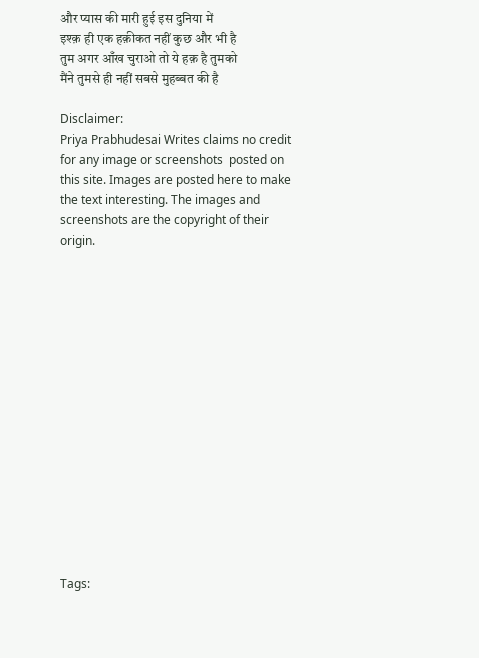और प्यास की मारी हुई इस दुनिया में
इश्क़ ही एक हक़ीकत नहीं कुछ और भी है
तुम अगर आँख चुराओ तो ये हक़ है तुमको
मैंने तुमसे ही नहीं सबसे मुहब्बत की है

Disclaimer:
Priya Prabhudesai Writes claims no credit for any image or screenshots  posted on this site. Images are posted here to make the text interesting. The images and screenshots are the copyright of their origin.
















Tags: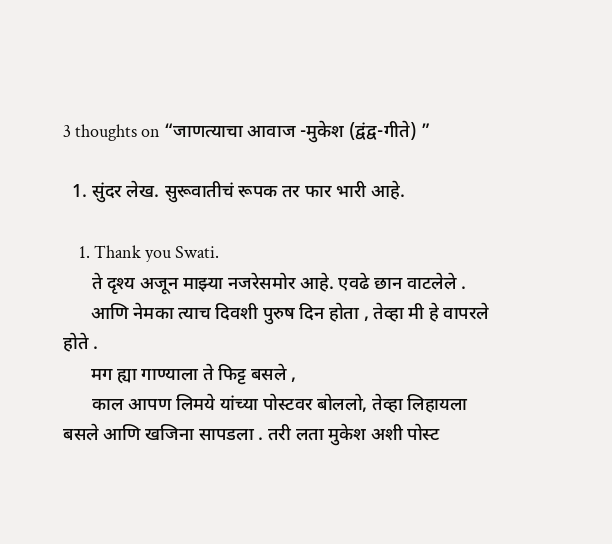3 thoughts on “जाणत्याचा आवाज -मुकेश (द्वंद्व-गीते) ”

  1. सुंदर लेख. सुरूवातीचं रूपक तर फार भारी आहे.

    1. Thank you Swati.
      ते दृश्य अजून माझ्या नजरेसमोर आहे. एवढे छान वाटलेले .
      आणि नेमका त्याच दिवशी पुरुष दिन होता , तेव्हा मी हे वापरले होते .
      मग ह्या गाण्याला ते फिट्ट बसले ,
      काल आपण लिमये यांच्या पोस्टवर बोललो, तेव्हा लिहायला बसले आणि खजिना सापडला . तरी लता मुकेश अशी पोस्ट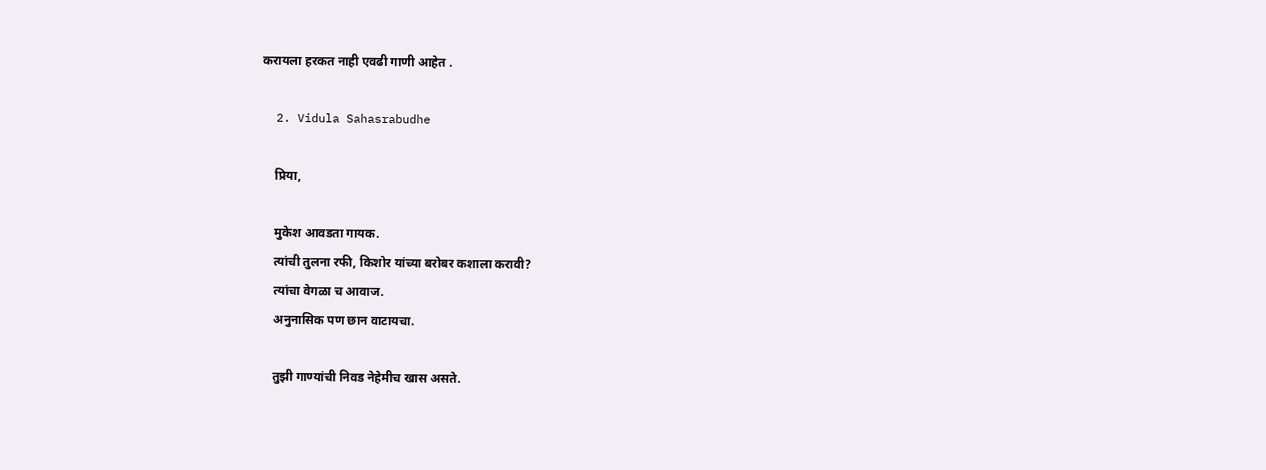करायला हरकत नाही एवढी गाणी आहेत .

  2. Vidula Sahasrabudhe

    प्रिया,

    मुकेश आवडता गायक.
    त्यांची तुलना रफी, किशोर यांच्या बरोबर कशाला करावी?
    त्यांचा वेगळा च आवाज.
    अनुनासिक पण छान वाटायचा.

    तुझी गाण्यांची निवड नेहेमीच खास असते.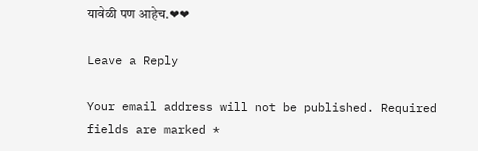यावेळी पण आहेच.❤❤

Leave a Reply

Your email address will not be published. Required fields are marked *